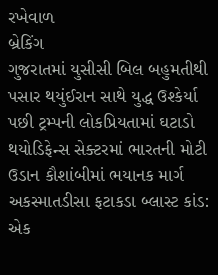રખેવાળ
બ્રેકિંગ
ગુજરાતમાં યુસીસી બિલ બહુમતીથી પસાર થયુંઈરાન સાથે યુદ્ધ ઉશ્કેર્યા પછી ટ્રમ્પની લોકપ્રિયતામાં ઘટાડો થયોડિફેન્સ સેક્ટરમાં ભારતની મોટી ઉડાન કૌશાંબીમાં ભયાનક માર્ગ અકસ્માતડીસા ફટાકડા બ્લાસ્ટ કાંડ: એક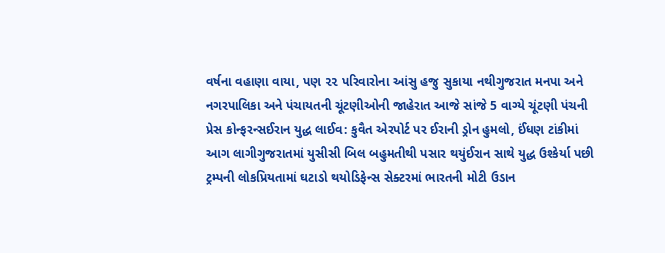વર્ષના વહાણા વાયા, પણ ૨૨ પરિવારોના આંસુ હજુ સુકાયા નથીગુજરાત મનપા અને નગરપાલિકા અને પંચાયતની ચૂંટણીઓની જાહેરાત આજે સાંજે 5 વાગ્યે ચૂંટણી પંચની પ્રેસ કોન્ફરન્સઈરાન યુદ્ધ લાઈવ: કુવૈત એરપોર્ટ પર ઈરાની ડ્રોન હુમલો, ઈંધણ ટાંકીમાં આગ લાગીગુજરાતમાં યુસીસી બિલ બહુમતીથી પસાર થયુંઈરાન સાથે યુદ્ધ ઉશ્કેર્યા પછી ટ્રમ્પની લોકપ્રિયતામાં ઘટાડો થયોડિફેન્સ સેક્ટરમાં ભારતની મોટી ઉડાન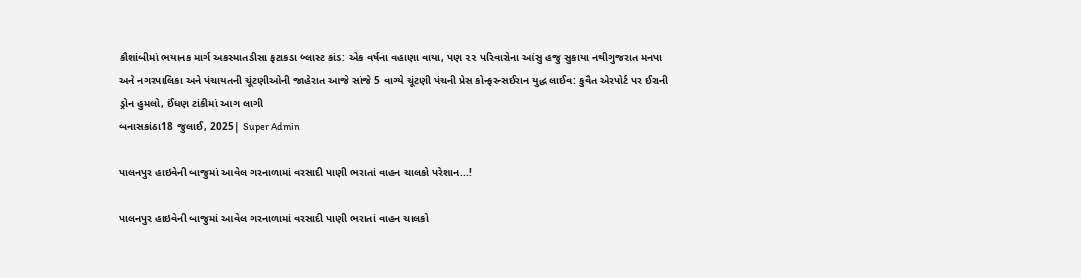કૌશાંબીમાં ભયાનક માર્ગ અકસ્માતડીસા ફટાકડા બ્લાસ્ટ કાંડ: એક વર્ષના વહાણા વાયા, પણ ૨૨ પરિવારોના આંસુ હજુ સુકાયા નથીગુજરાત મનપા અને નગરપાલિકા અને પંચાયતની ચૂંટણીઓની જાહેરાત આજે સાંજે 5 વાગ્યે ચૂંટણી પંચની પ્રેસ કોન્ફરન્સઈરાન યુદ્ધ લાઈવ: કુવૈત એરપોર્ટ પર ઈરાની ડ્રોન હુમલો, ઈંધણ ટાંકીમાં આગ લાગી
બનાસકાંઠા18 જુલાઈ, 2025| Super Admin

પાલનપુર હાઇવેની બાજુમાં આવેલ ગરનાળામાં વરસાદી પાણી ભરાતાં વાહન ચાલકો પરેશાન...!

પાલનપુર હાઇવેની બાજુમાં આવેલ ગરનાળામાં વરસાદી પાણી ભરાતાં વાહન ચાલકો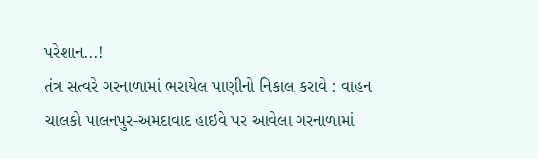પરેશાન...!
તંત્ર સત્વરે ગરનાળામાં ભરાયેલ પાણીનો નિકાલ કરાવે : વાહન ચાલકો પાલનપુર-અમદાવાદ હાઇવે પર આવેલા ગરનાળામાં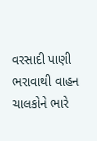વરસાદી પાણી ભરાવાથી વાહન ચાલકોને ભારે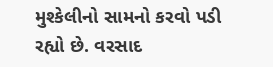મુશ્કેલીનો સામનો કરવો પડી રહ્યો છે. વરસાદ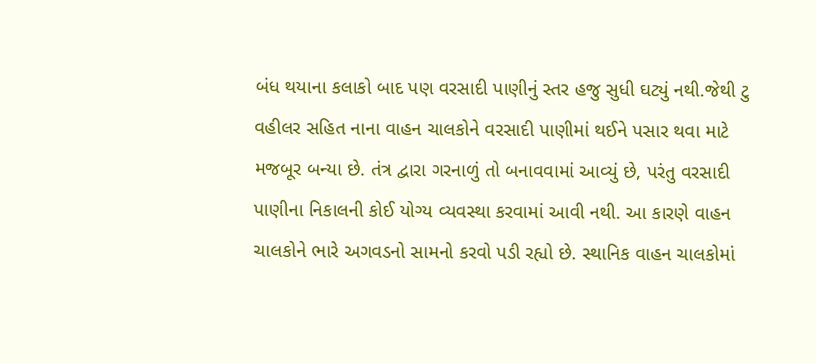બંધ થયાના કલાકો બાદ પણ વરસાદી પાણીનું સ્તર હજુ સુધી ઘટ્યું નથી.જેથી ટુ વહીલર સહિત નાના વાહન ચાલકોને વરસાદી પાણીમાં થઈને પસાર થવા માટે મજબૂર બન્યા છે. તંત્ર દ્વારા ગરનાળું તો બનાવવામાં આવ્યું છે, પરંતુ વરસાદી પાણીના નિકાલની કોઈ યોગ્ય વ્યવસ્થા કરવામાં આવી નથી. આ કારણે વાહન ચાલકોને ભારે અગવડનો સામનો કરવો પડી રહ્યો છે. સ્થાનિક વાહન ચાલકોમાં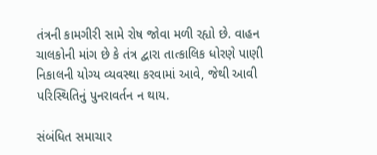તંત્રની કામગીરી સામે રોષ જોવા મળી રહ્યો છે. વાહન ચાલકોની માંગ છે કે તંત્ર દ્વારા તાત્કાલિક ધોરણે પાણી નિકાલની યોગ્ય વ્યવસ્થા કરવામાં આવે, જેથી આવી પરિસ્થિતિનું પુનરાવર્તન ન થાય.

સંબંધિત સમાચાર